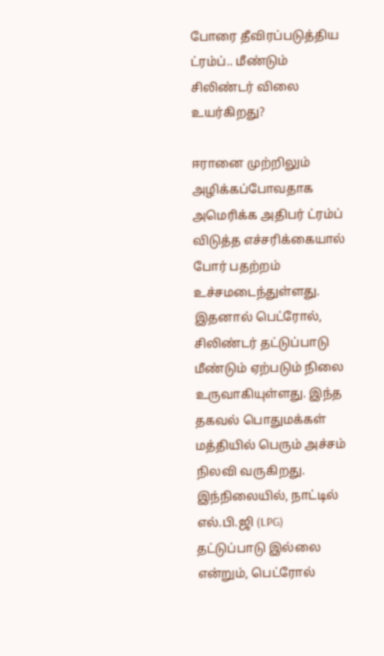போரை தீவிரப்படுத்திய ட்ரம்ப்.. மீண்டும் சிலிண்டர் விலை உயர்கிறது?

ஈரானை முற்றிலும் அழிக்கப்போவதாக அமெரிக்க அதிபர் ட்ரம்ப் விடுத்த எச்சரிக்கையால் போர் பதற்றம் உச்சமடைந்துள்ளது. இதனால் பெட்ரோல், சிலிண்டர் தட்டுப்பாடு மீண்டும் ஏற்படும் நிலை உருவாகியுள்ளது. இந்த தகவல் பொதுமக்கள் மத்தியில் பெரும் அச்சம் நிலவி வருகிறது. இந்நிலையில், நாட்டில் எல்.பி.ஜி (LPG) தட்டுப்பாடு இல்லை என்றும், பெட்ரோல்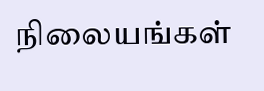நிலையங்கள்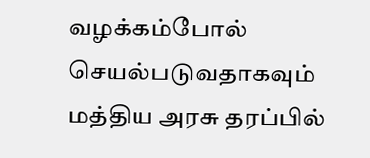வழக்கம்போல் செயல்படுவதாகவும் மத்திய அரசு தரப்பில்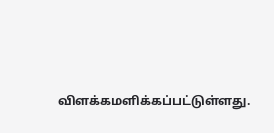விளக்கமளிக்கப்பட்டுள்ளது.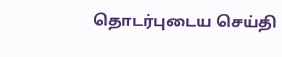தொடர்புடைய செய்தி